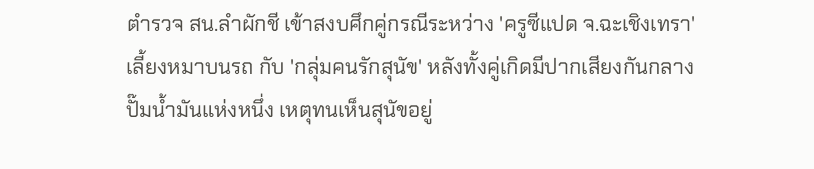ตำรวจ สน.ลำผักชี เข้าสงบศึกคู่กรณีระหว่าง 'ครูซีแปด จ.ฉะเชิงเทรา' เลี้ยงหมาบนรถ กับ 'กลุ่มคนรักสุนัข' หลังทั้งคู่เกิดมีปากเสียงกันกลางปั๊มน้ำมันแห่งหนึ่ง เหตุทนเห็นสุนัขอยู่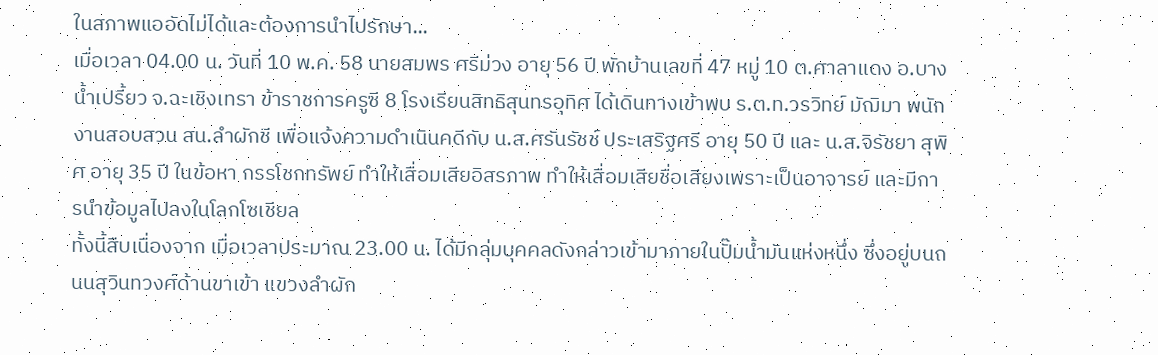ในสภาพแออัดไม่ได้และต้องการนำไปรักษา...
เมื่อเวลา 04.00 น. วันที่ 10 พ.ค. 58 นายสมพร ศรีม่วง อายุ 56 ปี พักบ้านเลขที่ 47 หมู่ 10 ต.ศาลาแดง อ.บางน้ำเปรี้ยว จ.ฉะเชิงเทรา ข้าราชการครูซี 8 โรงเรียนสิทธิสุนทรอุทิศ ได้เดินทางเข้าพบ ร.ต.ท.วรวิทย์ มัฌิมา พนักงานสอบสวน สน.ลำผักชี เพื่อแจ้งความดำเนินคดีกับ น.ส.ศรันรัชช์ ประเสริฐศรี อายุ 50 ปี และ น.ส.จิรัชยา สุพิศ อายุ 35 ปี ในข้อหา กรรโชกทรัพย์ ทำให้เสื่อมเสียอิสรภาพ ทำให้เสื่อมเสียชื่อเสียงเพราะเป็นอาจารย์ และมีการนำข้อมูลไปลงในโลกโซเชียล
ทั้งนี้สืบเนื่องจาก เมื่อเวลาประมาณ 23.00 น. ได้มีกลุ่มบุคคลดังกล่าวเข้ามาภายในปั๊มน้ำมันแห่งหนึ่ง ซึ่งอยู่บนถนนสุวินทวงศ์ด้านขาเข้า แขวงลำผัก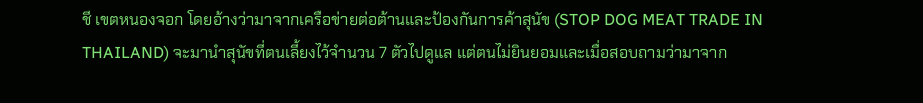ชี เขตหนองจอก โดยอ้างว่ามาจากเครือข่ายต่อต้านและป้องกันการค้าสุนัข (STOP DOG MEAT TRADE IN THAILAND) จะมานำสุนัขที่ตนเลี้ยงไว้จำนวน 7 ตัวไปดูแล แต่ตนไม่ยินยอมและเมื่อสอบถามว่ามาจาก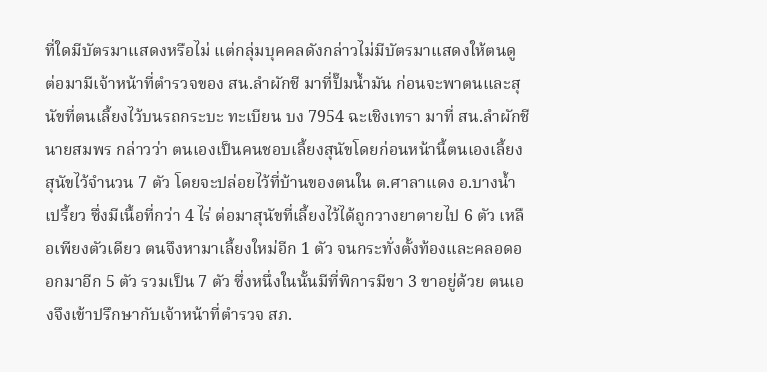ที่ใดมีบัตรมาแสดงหรือไม่ แต่กลุ่มบุคคลดังกล่าวไม่มีบัตรมาแสดงให้ตนดู ต่อมามีเจ้าหน้าที่ตำรวจของ สน.ลำผักชี มาที่ปั๊มน้ำมัน ก่อนจะพาตนและสุนัขที่ตนเลี้ยงไว้บนรถกระบะ ทะเบียน บง 7954 ฉะเชิงเทรา มาที่ สน.ลำผักชี
นายสมพร กล่าวว่า ตนเองเป็นคนชอบเลี้ยงสุนัขโดยก่อนหน้านี้ตนเองเลี้ยงสุนัขไว้จำนวน 7 ตัว โดยจะปล่อยไว้ที่บ้านของตนใน ต.ศาลาแดง อ.บางน้ำเปรี้ยว ซึ่งมีเนื้อที่กว่า 4 ไร่ ต่อมาสุนัขที่เลี้ยงไว้ได้ถูกวางยาตายไป 6 ตัว เหลือเพียงตัวเดียว ตนจึงหามาเลี้ยงใหม่อีก 1 ตัว จนกระทั่งตั้งท้องและคลอดออกมาอีก 5 ตัว รวมเป็น 7 ตัว ซึ่งหนึ่งในนั้นมีที่พิการมีขา 3 ขาอยู่ด้วย ตนเองจึงเข้าปรึกษากับเจ้าหน้าที่ตำรวจ สภ.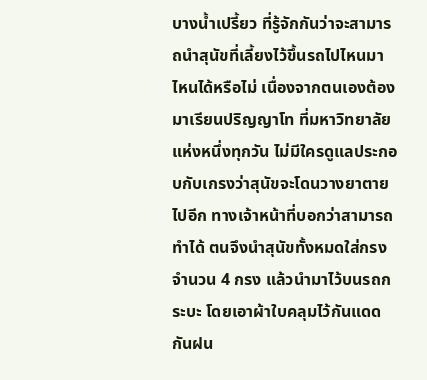บางน้ำเปรี้ยว ที่รู้จักกันว่าจะสามารถนำสุนัขที่เลี้ยงไว้ขึ้นรถไปไหนมาไหนได้หรือไม่ เนื่องจากตนเองต้องมาเรียนปริญญาโท ที่มหาวิทยาลัยแห่งหนึ่งทุกวัน ไม่มีใครดูแลประกอบกับเกรงว่าสุนัขจะโดนวางยาตายไปอีก ทางเจ้าหน้าที่บอกว่าสามารถทำได้ ตนจึงนำสุนัขทั้งหมดใส่กรงจำนวน 4 กรง แล้วนำมาไว้บนรถกระบะ โดยเอาผ้าใบคลุมไว้กันแดดกันฝน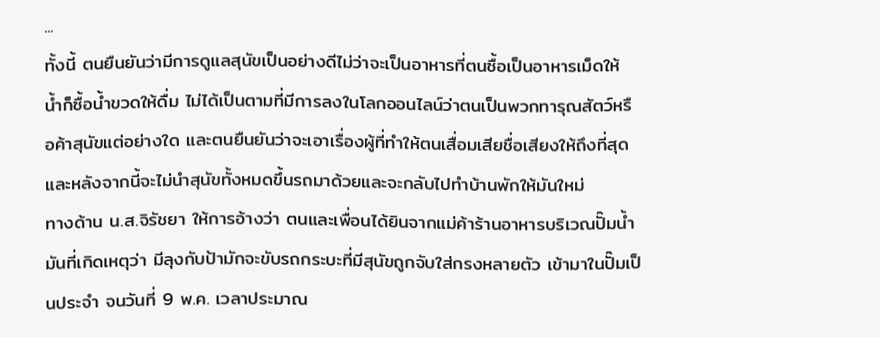...
ทั้งนี้ ตนยืนยันว่ามีการดูแลสุนัขเป็นอย่างดีไม่ว่าจะเป็นอาหารที่ตนซื้อเป็นอาหารเม็ดให้ น้ำก็ซื้อน้ำขวดให้ดื่ม ไม่ได้เป็นตามที่มีการลงในโลกออนไลน์ว่าตนเป็นพวกทารุณสัตว์หรือค้าสุนัขแต่อย่างใด และตนยืนยันว่าจะเอาเรื่องผู้ที่ทำให้ตนเสื่อมเสียชื่อเสียงให้ถึงที่สุด และหลังจากนี้จะไม่นำสุนัขทั้งหมดขึ้นรถมาด้วยและจะกลับไปทำบ้านพักให้มันใหม่
ทางด้าน น.ส.จิรัชยา ให้การอ้างว่า ตนและเพื่อนได้ยินจากแม่ค้าร้านอาหารบริเวณปั๊มน้ำมันที่เกิดเหตุว่า มีลุงกับป้ามักจะขับรถกระบะที่มีสุนัขถูกจับใส่กรงหลายตัว เข้ามาในปั๊มเป็นประจำ จนวันที่ 9 พ.ค. เวลาประมาณ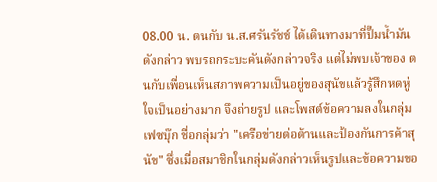08.00 น. ตนกับ น.ส.ศรันรัชช์ ได้เดินทางมาที่ปั๊มน้ำมันดังกล่าว พบรถกระบะคันดังกล่าวจริง แต่ไม่พบเจ้าของ ตนกับเพื่อนเห็นสภาพความเป็นอยู่ของสุนัขแล้วรู้สึกหดหู่ใจเป็นอย่างมาก จึงถ่ายรูป และโพสต์ข้อความลงในกลุ่มเฟซบุ๊ก ชื่อกลุ่มว่า "เครือข่ายต่อต้านและป้องกันการค้าสุนัข" ซึ่งเมื่อสมาชิกในกลุ่มดังกล่าวเห็นรูปและข้อความขอ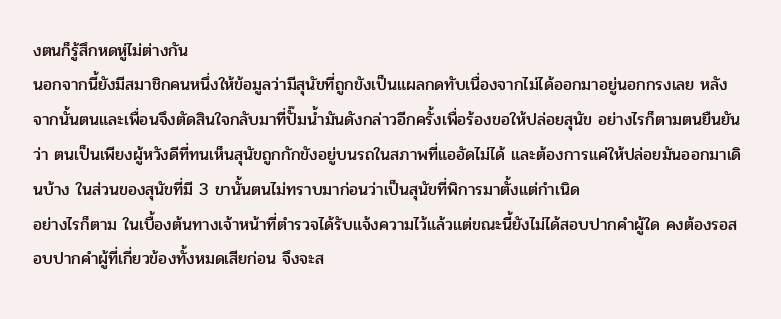งตนก็รู้สึกหดหู่ไม่ต่างกัน
นอกจากนี้ยังมีสมาชิกคนหนึ่งให้ข้อมูลว่ามีสุนัขที่ถูกขังเป็นแผลกดทับเนื่องจากไม่ได้ออกมาอยู่นอกกรงเลย หลังจากนั้นตนและเพื่อนจึงตัดสินใจกลับมาที่ปั๊มน้ำมันดังกล่าวอีกครั้งเพื่อร้องขอให้ปล่อยสุนัข อย่างไรก็ตามตนยืนยันว่า ตนเป็นเพียงผู้หวังดีที่ทนเห็นสุนัขถูกกักขังอยู่บนรถในสภาพที่แออัดไม่ได้ และต้องการแค่ให้ปล่อยมันออกมาเดินบ้าง ในส่วนของสุนัขที่มี 3 ขานั้นตนไม่ทราบมาก่อนว่าเป็นสุนัขที่พิการมาตั้งแต่กำเนิด
อย่างไรก็ตาม ในเบื้องต้นทางเจ้าหน้าที่ตำรวจได้รับแจ้งความไว้แล้วแต่ขณะนี้ยังไม่ได้สอบปากคำผู้ใด คงต้องรอสอบปากคำผู้ที่เกี่ยวข้องทั้งหมดเสียก่อน จึงจะส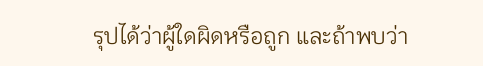รุปได้ว่าผู้ใดผิดหรือถูก และถ้าพบว่า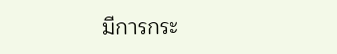มีการกระ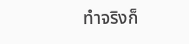ทำจริงก็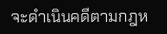จะดำเนินคดีตามกฎห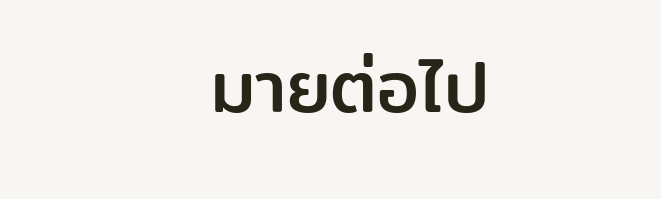มายต่อไป